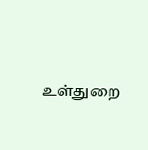உள்துறை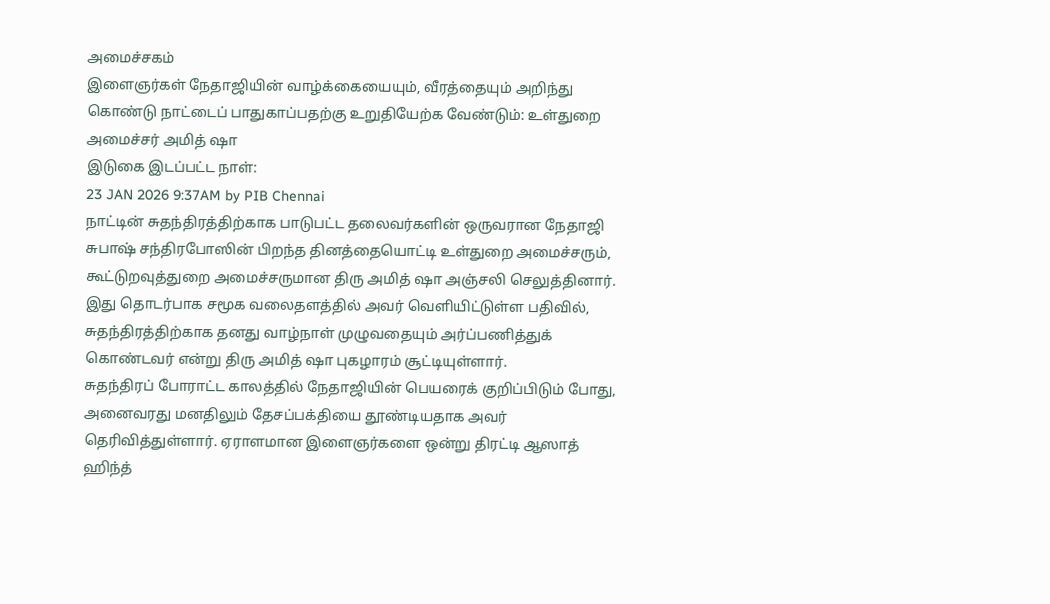அமைச்சகம்
இளைஞர்கள் நேதாஜியின் வாழ்க்கையையும், வீரத்தையும் அறிந்து கொண்டு நாட்டைப் பாதுகாப்பதற்கு உறுதியேற்க வேண்டும்: உள்துறை அமைச்சர் அமித் ஷா
இடுகை இடப்பட்ட நாள்:
23 JAN 2026 9:37AM by PIB Chennai
நாட்டின் சுதந்திரத்திற்காக பாடுபட்ட தலைவர்களின் ஒருவரான நேதாஜி சுபாஷ் சந்திரபோஸின் பிறந்த தினத்தையொட்டி உள்துறை அமைச்சரும், கூட்டுறவுத்துறை அமைச்சருமான திரு அமித் ஷா அஞ்சலி செலுத்தினார்.
இது தொடர்பாக சமூக வலைதளத்தில் அவர் வெளியிட்டுள்ள பதிவில், சுதந்திரத்திற்காக தனது வாழ்நாள் முழுவதையும் அர்ப்பணித்துக் கொண்டவர் என்று திரு அமித் ஷா புகழாரம் சூட்டியுள்ளார்.
சுதந்திரப் போராட்ட காலத்தில் நேதாஜியின் பெயரைக் குறிப்பிடும் போது, அனைவரது மனதிலும் தேசப்பக்தியை தூண்டியதாக அவர் தெரிவித்துள்ளார். ஏராளமான இளைஞர்களை ஒன்று திரட்டி ஆஸாத் ஹிந்த்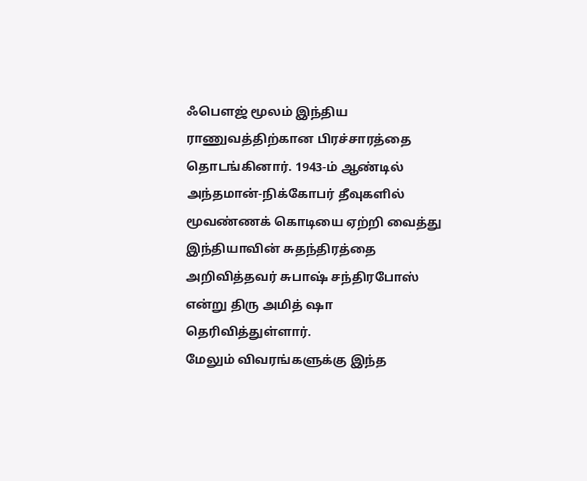ஃபௌஜ் மூலம் இந்திய ராணுவத்திற்கான பிரச்சாரத்தை தொடங்கினார். 1943-ம் ஆண்டில் அந்தமான்-நிக்கோபர் தீவுகளில் மூவண்ணக் கொடியை ஏற்றி வைத்து இந்தியாவின் சுதந்திரத்தை அறிவித்தவர் சுபாஷ் சந்திரபோஸ் என்று திரு அமித் ஷா தெரிவித்துள்ளார்.
மேலும் விவரங்களுக்கு இந்த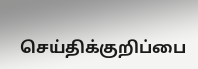செய்திக்குறிப்பை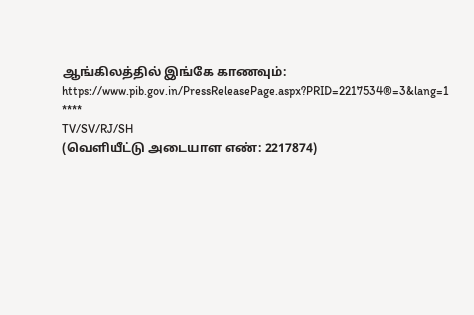ஆங்கிலத்தில் இங்கே காணவும்: https://www.pib.gov.in/PressReleasePage.aspx?PRID=2217534®=3&lang=1
****
TV/SV/RJ/SH
(வெளியீட்டு அடையாள எண்: 2217874)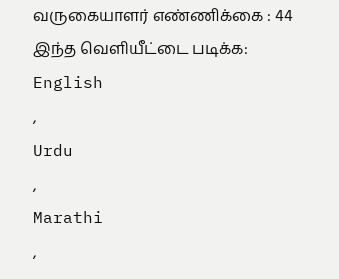வருகையாளர் எண்ணிக்கை : 44
இந்த வெளியீட்டை படிக்க:
English
,
Urdu
,
Marathi
,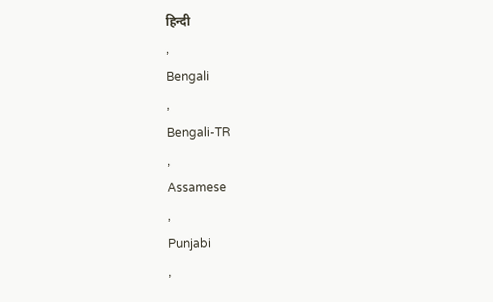हिन्दी
,
Bengali
,
Bengali-TR
,
Assamese
,
Punjabi
,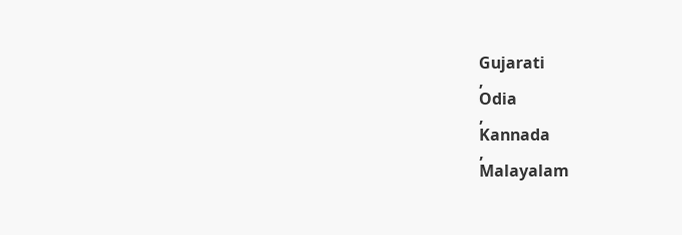Gujarati
,
Odia
,
Kannada
,
Malayalam